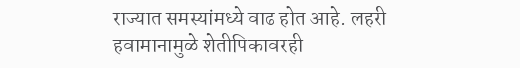राज्यात समस्यांमध्ये वाढ होत आहे. लहरी हवामानामुळे शेतीपिकावरही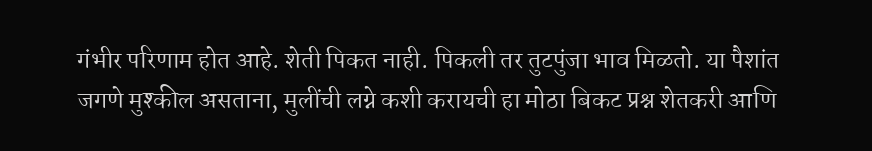गंभीर परिणाम होत आहे. शेती पिकत नाही. पिकली तर तुटपुंजा भाव मिळतो. या पैशांत जगणे मुश्कील असताना, मुलींची लग्ने कशी करायची हा मोठा बिकट प्रश्न शेतकरी आणि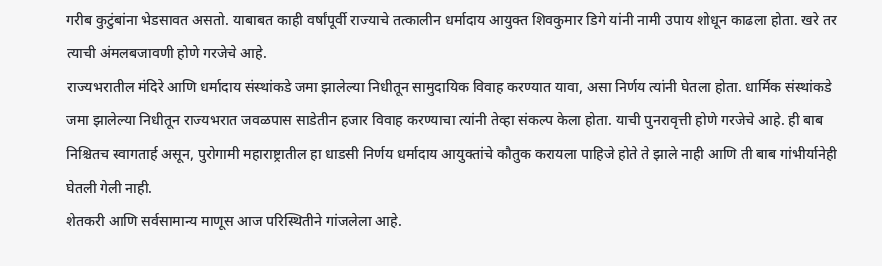गरीब कुटुंबांना भेडसावत असतो. याबाबत काही वर्षांपूर्वी राज्याचे तत्कालीन धर्मादाय आयुक्त शिवकुमार डिगे यांनी नामी उपाय शोधून काढला होता. खरे तर त्याची अंमलबजावणी होणे गरजेचे आहे.
राज्यभरातील मंदिरे आणि धर्मादाय संस्थांकडे जमा झालेल्या निधीतून सामुदायिक विवाह करण्यात यावा, असा निर्णय त्यांनी घेतला होता. धार्मिक संस्थांकडे जमा झालेल्या निधीतून राज्यभरात जवळपास साडेतीन हजार विवाह करण्याचा त्यांनी तेव्हा संकल्प केला होता. याची पुनरावृत्ती होणे गरजेचे आहे. ही बाब निश्चितच स्वागतार्ह असून, पुरोगामी महाराष्ट्रातील हा धाडसी निर्णय धर्मादाय आयुक्तांचे कौतुक करायला पाहिजे होते ते झाले नाही आणि ती बाब गांभीर्यानेही घेतली गेली नाही.
शेतकरी आणि सर्वसामान्य माणूस आज परिस्थितीने गांजलेला आहे.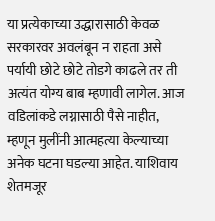या प्रत्येकाच्या उद्धारासाठी केवळ सरकारवर अवलंबून न राहता असे पर्यायी छोटे छोटे तोडगे काढले तर ती अत्यंत योग्य बाब म्हणावी लागेल. आज वडिलांकडे लग्नासाठी पैसे नाहीत, म्हणून मुलींनी आत्महत्या केल्याच्या अनेक घटना घडल्या आहेत. याशिवाय शेतमजूर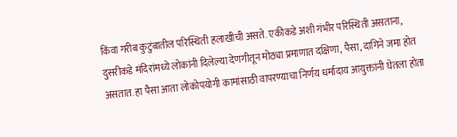किंवा गरीब कुटुंबातील परिस्थिती हलाखीची असते. एकीकडे अशी गंभीर परिस्थिती असताना, दुसरीकडे मंदिरांमध्ये लोकांनी दिलेल्या देणगीतून मोठ्या प्रमाणात दक्षिणा, पैसा, दागिने जमा होत असतात. हा पैसा आता लोकोपयोगी कामांसाठी वापरण्याचा निर्णय धर्मादाय आयुक्तांनी घेतला होता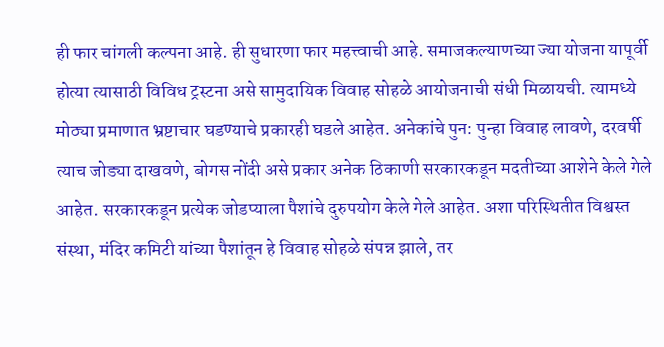ही फार चांगली कल्पना आहे. ही सुधारणा फार महत्त्वाची आहे. समाजकल्याणच्या ज्या योजना यापूर्वी होत्या त्यासाठी विविध ट्रस्टना असे सामुदायिक विवाह सोहळे आयोजनाची संधी मिळायची. त्यामध्ये मोठ्या प्रमाणात भ्रष्टाचार घडण्याचे प्रकारही घडले आहेत. अनेकांचे पुन: पुन्हा विवाह लावणे, दरवर्षी त्याच जोड्या दाखवणे, बोगस नोंदी असे प्रकार अनेक ठिकाणी सरकारकडून मदतीच्या आशेने केले गेले आहेत. सरकारकडून प्रत्येक जोडप्याला पैशांचे दुरुपयोग केले गेले आहेत. अशा परिस्थितीत विश्वस्त संस्था, मंदिर कमिटी यांच्या पैशांतून हे विवाह सोहळे संपन्न झाले, तर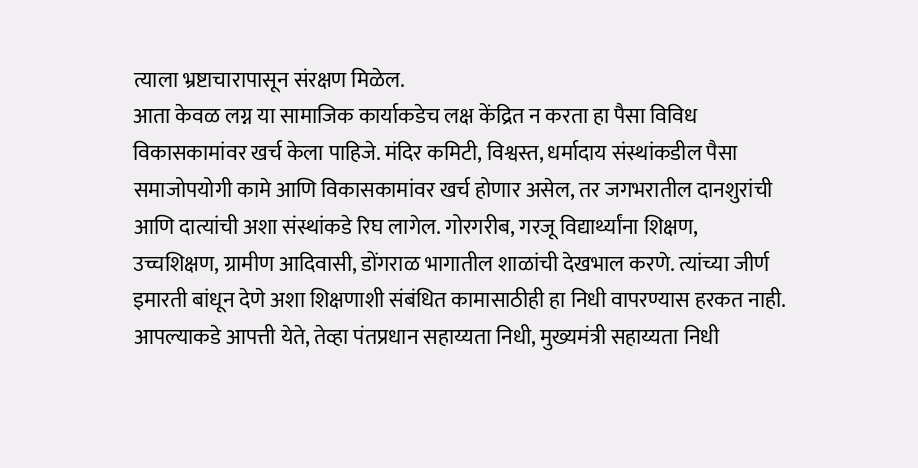त्याला भ्रष्टाचारापासून संरक्षण मिळेल.
आता केवळ लग्न या सामाजिक कार्याकडेच लक्ष केंद्रित न करता हा पैसा विविध विकासकामांवर खर्च केला पाहिजे. मंदिर कमिटी, विश्वस्त, धर्मादाय संस्थांकडील पैसा समाजोपयोगी कामे आणि विकासकामांवर खर्च होणार असेल, तर जगभरातील दानशुरांची आणि दात्यांची अशा संस्थांकडे रिघ लागेल. गोरगरीब, गरजू विद्यार्थ्यांना शिक्षण, उच्चशिक्षण, ग्रामीण आदिवासी, डोंगराळ भागातील शाळांची देखभाल करणे. त्यांच्या जीर्ण इमारती बांधून देणे अशा शिक्षणाशी संबंधित कामासाठीही हा निधी वापरण्यास हरकत नाही. आपल्याकडे आपत्ती येते, तेव्हा पंतप्रधान सहाय्यता निधी, मुख्यमंत्री सहाय्यता निधी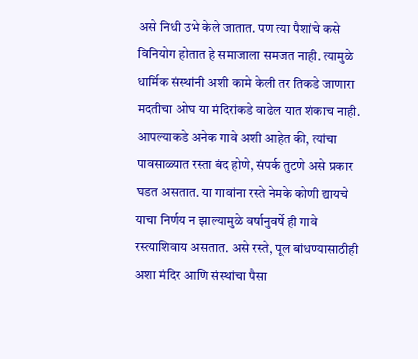असे निधी उभे केले जातात. पण त्या पैशांचे कसे विनियोग होतात हे समाजाला समजत नाही. त्यामुळे धार्मिक संस्थांनी अशी कामे केली तर तिकडे जाणारा मदतीचा ओघ या मंदिरांकडे वाढेल यात शंकाच नाही. आपल्याकडे अनेक गावे अशी आहेत की, त्यांचा पावसाळ्यात रस्ता बंद होणे, संपर्क तुटणे असे प्रकार घडत असतात. या गावांना रस्ते नेमके कोणी द्यायचे याचा निर्णय न झाल्यामुळे वर्षानुवर्षे ही गावे रस्त्याशिवाय असतात. असे रस्ते, पूल बांधण्यासाठीही अशा मंदिर आणि संस्थांचा पैसा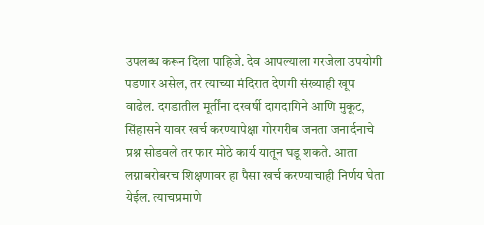उपलब्ध करून दिला पाहिजे. देव आपल्याला गरजेला उपयोगी पडणार असेल, तर त्याच्या मंदिरात देणगी संख्याही खूप वाढेल. दगडातील मूर्तींना दरवर्षी दागदागिने आणि मुकूट, सिंहासने यावर खर्च करण्यापेक्षा गोरगरीब जनता जनार्दनाचे प्रश्न सोडवले तर फार मोठे कार्य यातून घडू शकते. आता लग्नाबरोबरच शिक्षणावर हा पैसा खर्च करण्याचाही निर्णय घेता येईल. त्याचप्रमाणे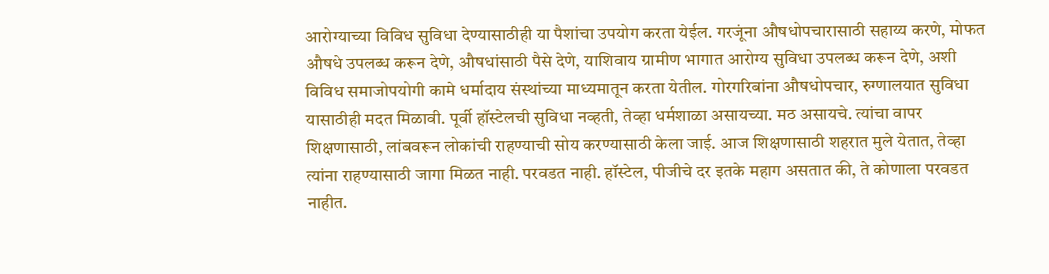आरोग्याच्या विविध सुविधा देण्यासाठीही या पैशांचा उपयोग करता येईल. गरजूंना औषधोपचारासाठी सहाय्य करणे, मोफत औषधे उपलब्ध करून देणे, औषधांसाठी पैसे देणे, याशिवाय ग्रामीण भागात आरोग्य सुविधा उपलब्ध करून देणे, अशी विविध समाजोपयोगी कामे धर्मादाय संस्थांच्या माध्यमातून करता येतील. गोरगरिबांना औषधोपचार, रुग्णालयात सुविधा यासाठीही मदत मिळावी. पूर्वी हॉस्टेलची सुविधा नव्हती, तेव्हा धर्मशाळा असायच्या. मठ असायचे. त्यांचा वापर शिक्षणासाठी, लांबवरून लोकांची राहण्याची सोय करण्यासाठी केला जाई. आज शिक्षणासाठी शहरात मुले येतात, तेव्हा त्यांना राहण्यासाठी जागा मिळत नाही. परवडत नाही. हॉस्टेल, पीजीचे दर इतके महाग असतात की, ते कोणाला परवडत नाहीत.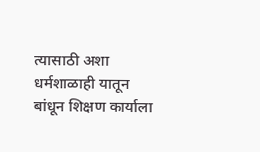त्यासाठी अशा धर्मशाळाही यातून बांधून शिक्षण कार्याला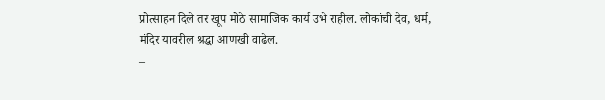प्रोत्साहन दिले तर खूप मोठे सामाजिक कार्य उभे राहील. लोकांची देव, धर्म, मंदिर यावरील श्रद्धा आणखी वाढेल.
–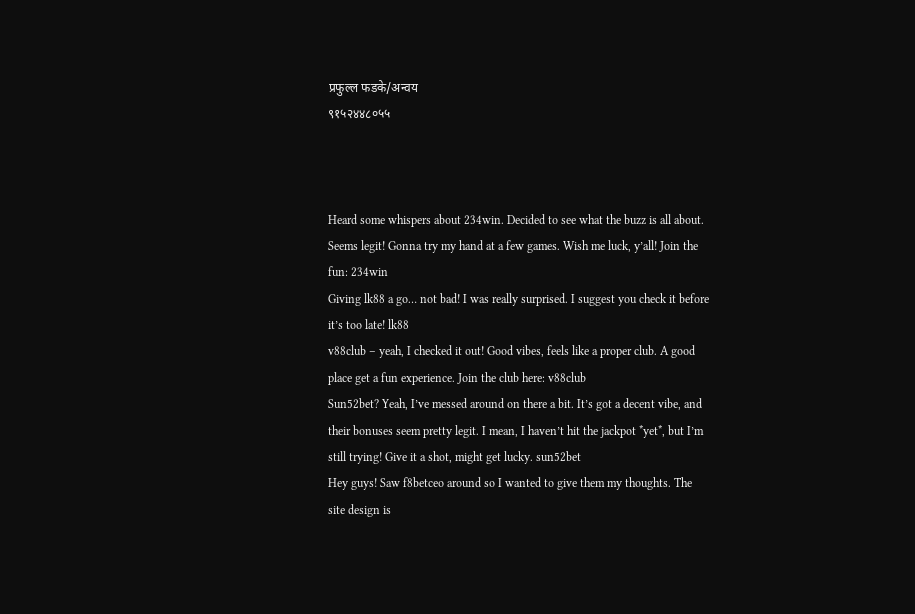प्रफुल्ल फडके/अन्वय
९१५२४४८०५५



Heard some whispers about 234win. Decided to see what the buzz is all about. Seems legit! Gonna try my hand at a few games. Wish me luck, y’all! Join the fun: 234win
Giving lk88 a go… not bad! I was really surprised. I suggest you check it before it’s too late! lk88
v88club – yeah, I checked it out! Good vibes, feels like a proper club. A good place get a fun experience. Join the club here: v88club
Sun52bet? Yeah, I’ve messed around on there a bit. It’s got a decent vibe, and their bonuses seem pretty legit. I mean, I haven’t hit the jackpot *yet*, but I’m still trying! Give it a shot, might get lucky. sun52bet
Hey guys! Saw f8betceo around so I wanted to give them my thoughts. The site design is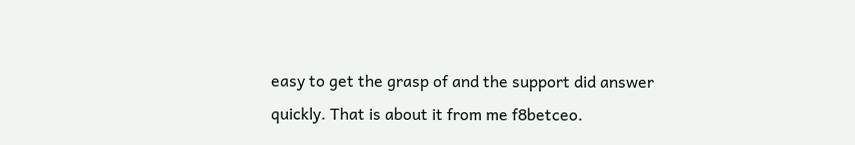easy to get the grasp of and the support did answer quickly. That is about it from me f8betceo.